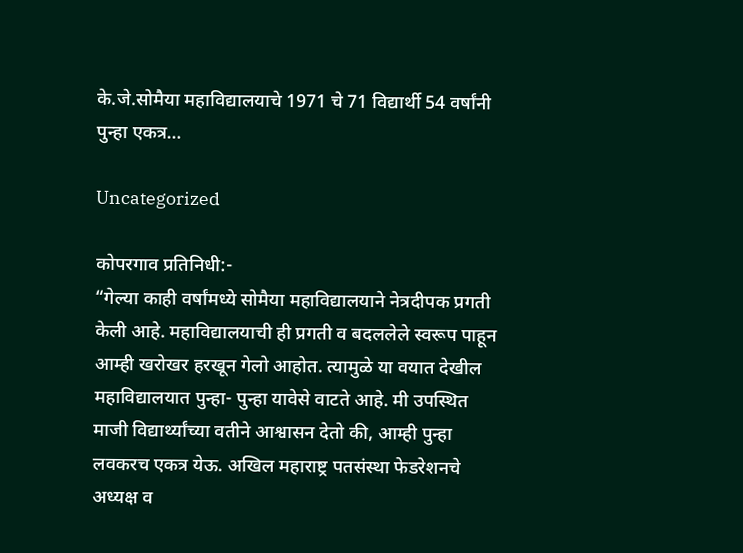के.जे.सोमैया महाविद्यालयाचे 1971 चे 71 विद्यार्थी 54 वर्षांनी पुन्हा एकत्र…

Uncategorized

कोपरगाव प्रतिनिधी:-
“गेल्या काही वर्षांमध्ये सोमैया महाविद्यालयाने नेत्रदीपक प्रगती केली आहे. महाविद्यालयाची ही प्रगती व बदललेले स्वरूप पाहून आम्ही खरोखर हरखून गेलो आहोत. त्यामुळे या वयात देखील महाविद्यालयात पुन्हा- पुन्हा यावेसे वाटते आहे. मी उपस्थित माजी विद्यार्थ्यांच्या वतीने आश्वासन देतो की, आम्ही पुन्हा लवकरच एकत्र येऊ. अखिल महाराष्ट्र पतसंस्था फेडरेशनचे अध्यक्ष व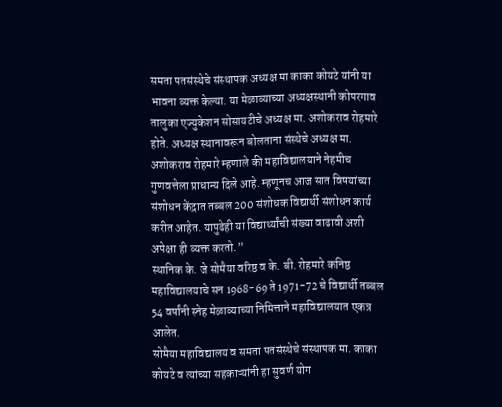समता पतसंस्थेचे संस्थापक अध्यक्ष मा काका कोयटे यांनी या भावना व्यक्त केल्या. या मेळाव्याच्या अध्यक्षस्थानी कोपरगाव तालुका एज्युकेशन सोसायटीचे अध्यक्ष मा. अशोकराव रोहमारे होते. अध्यक्ष स्थानावरून बोलताना संस्थेचे अध्यक्ष मा. अशोकराव रोहमारे म्हणाले की महाविद्यालयाने नेहमीच गुणवत्तेला प्राधान्य दिले आहे. म्हणूनच आज सात विषयांच्या संशोधन केंद्रात तब्बल 200 संशोधक विद्यार्थी संशोधन कार्य करीत आहेत. यापुढेही या विद्यार्थ्यांची संख्या वाढावी अशी अपेक्षा ही व्यक्त करतो.”
स्थानिक के. जे सोमैया वरिष्ठ व के. बी. रोहमारे कनिष्ठ महाविद्यालयाचे सन 1968-69 ते 1971-72 चे विद्यार्थी तब्बल 54 वर्षांनी स्नेह मेळाव्याच्या निमित्ताने महाविद्यालयात एकत्र आलेत.
सोमैया महाविद्यालय व समता पतसंस्थेचे संस्थापक मा. काका कोयटे व त्यांच्या सहकाऱ्यांनी हा सुवर्ण योग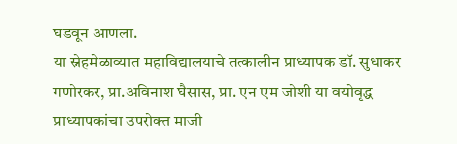घडवून आणला.
या स्नेहमेळाव्यात महाविद्यालयाचे तत्कालीन प्राध्यापक डॉ. सुधाकर गणोरकर, प्रा.अविनाश घैसास, प्रा. एन एम जोशी या वयोवृद्ध प्राध्यापकांचा उपरोक्त माजी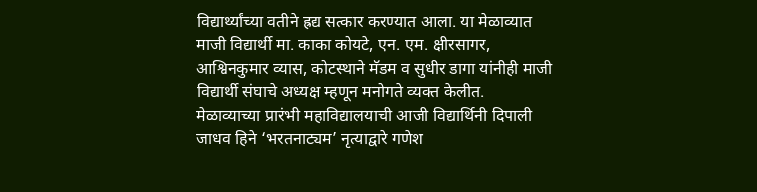विद्यार्थ्यांच्या वतीने ह्रद्य सत्कार करण्यात आला. या मेळाव्यात माजी विद्यार्थी मा. काका कोयटे, एन. एम. क्षीरसागर, आश्विनकुमार व्यास, कोटस्थाने मॅडम व सुधीर डागा यांनीही माजी विद्यार्थी संघाचे अध्यक्ष म्हणून मनोगते व्यक्त केलीत.
मेळाव्याच्या प्रारंभी महाविद्यालयाची आजी विद्यार्थिनी दिपाली जाधव हिने ‘भरतनाट्यम’ नृत्याद्वारे गणेश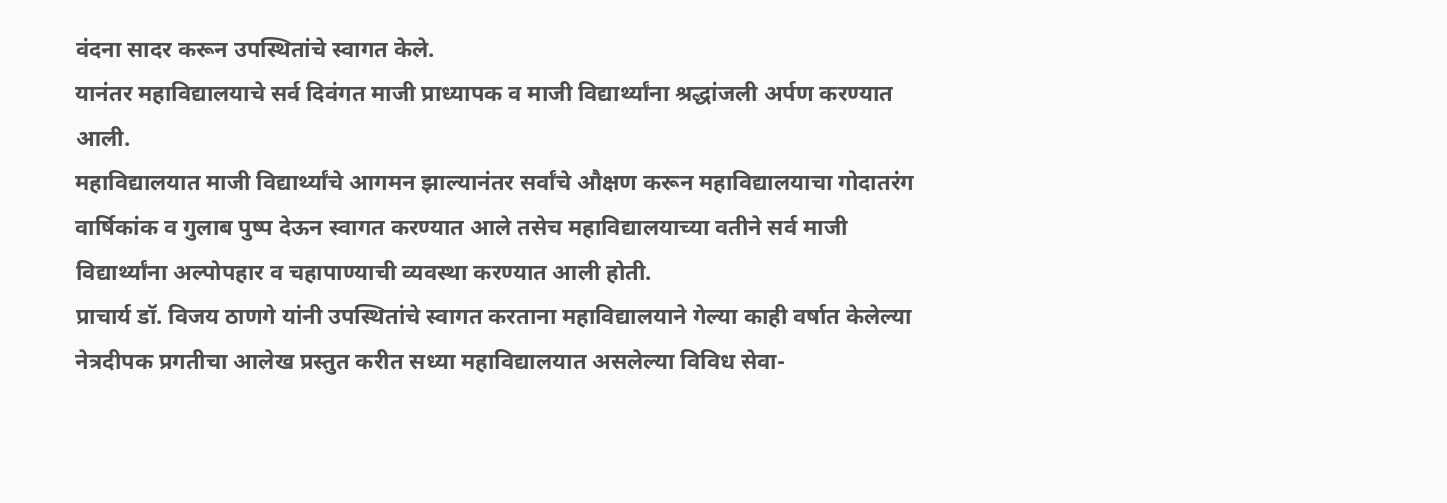वंदना सादर करून उपस्थितांचे स्वागत केले.
यानंतर महाविद्यालयाचे सर्व दिवंगत माजी प्राध्यापक व माजी विद्यार्थ्यांना श्रद्धांजली अर्पण करण्यात आली.
महाविद्यालयात माजी विद्यार्थ्यांचे आगमन झाल्यानंतर सर्वांचे औक्षण करून महाविद्यालयाचा गोदातरंग वार्षिकांक व गुलाब पुष्प देऊन स्वागत करण्यात आले तसेच महाविद्यालयाच्या वतीने सर्व माजी विद्यार्थ्यांना अल्पोपहार व चहापाण्याची व्यवस्था करण्यात आली होती.
प्राचार्य डॉ. विजय ठाणगे यांनी उपस्थितांचे स्वागत करताना महाविद्यालयाने गेल्या काही वर्षात केलेल्या नेत्रदीपक प्रगतीचा आलेख प्रस्तुत करीत सध्या महाविद्यालयात असलेल्या विविध सेवा-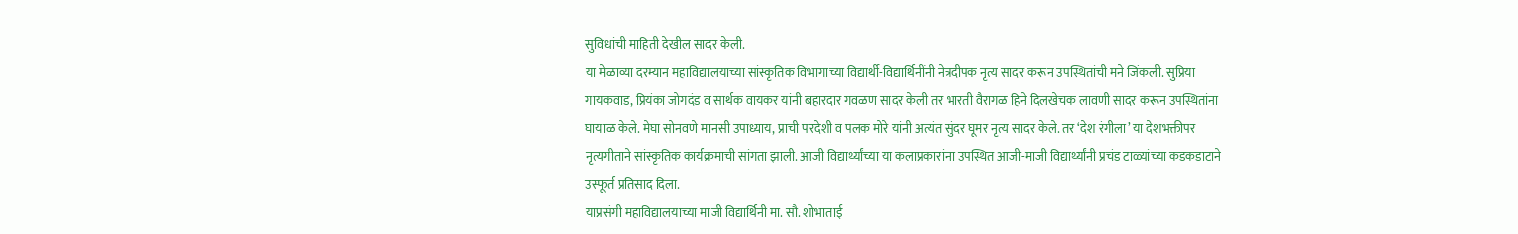सुविधांची माहिती देखील सादर केली.
या मेळाव्या दरम्यान महाविद्यालयाच्या सांस्कृतिक विभागाच्या विद्यार्थी-विद्यार्थिनींनी नेत्रदीपक नृत्य सादर करून उपस्थितांची मने जिंकली. सुप्रिया गायकवाड, प्रियंका जोगदंड व सार्थक वायकर यांनी बहारदार गवळण सादर केली तर भारती वैरागळ हिने दिलखेचक लावणी सादर करून उपस्थितांना घायाळ केले. मेघा सोनवणे मानसी उपाध्याय, प्राची परदेशी व पलक मोरे यांनी अत्यंत सुंदर घूमर नृत्य सादर केले. तर ‘देश रंगीला’ या देशभक्तीपर नृत्यगीताने सांस्कृतिक कार्यक्रमाची सांगता झाली. आजी विद्यार्थ्यांच्या या कलाप्रकारांना उपस्थित आजी-माजी विद्यार्थ्यांनी प्रचंड टाळ्यांच्या कडकडाटाने उस्फूर्त प्रतिसाद दिला.
याप्रसंगी महाविद्यालयाच्या माजी विद्यार्थिनी मा. सौ. शोभाताई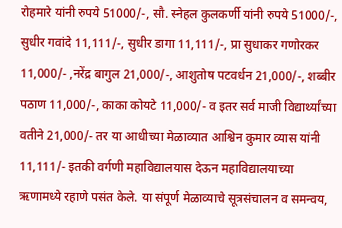रोहमारे यांनी रुपये 51000/-, सौ. स्नेहल कुलकर्णी यांनी रुपये 51000/-, सुधीर गवांदे 11,111/-, सुधीर डागा 11,111/-, प्रा सुधाकर गणोरकर 11,000/- ,नरेंद्र बागुल 21,000/-, आशुतोष पटवर्धन 21,000/-, शब्बीर पठाण 11,000/-, काका कोयटे 11,000/- व इतर सर्व माजी विद्यार्थ्यांच्या वतीने 21,000/- तर या आधीच्या मेळाव्यात आश्विन कुमार व्यास यांनी 11,111/- इतकी वर्गणी महाविद्यालयास देऊन महाविद्यालयाच्या ऋणामध्ये रहाणे पसंत केले. या संपूर्ण मेळाव्याचे सूत्रसंचालन व समन्वय,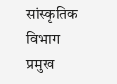सांस्कृतिक विभाग प्रमुख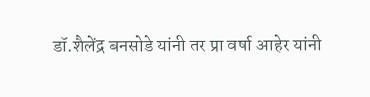डॉ.शैलेंद्र बनसोडे यांनी तर प्रा वर्षा आहेर यांनी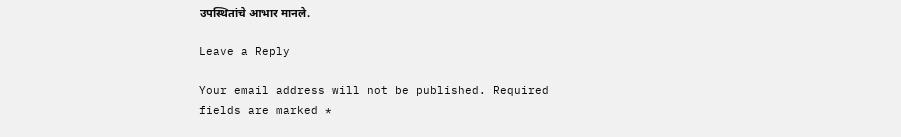उपस्थितांचे आभार मानले.

Leave a Reply

Your email address will not be published. Required fields are marked *